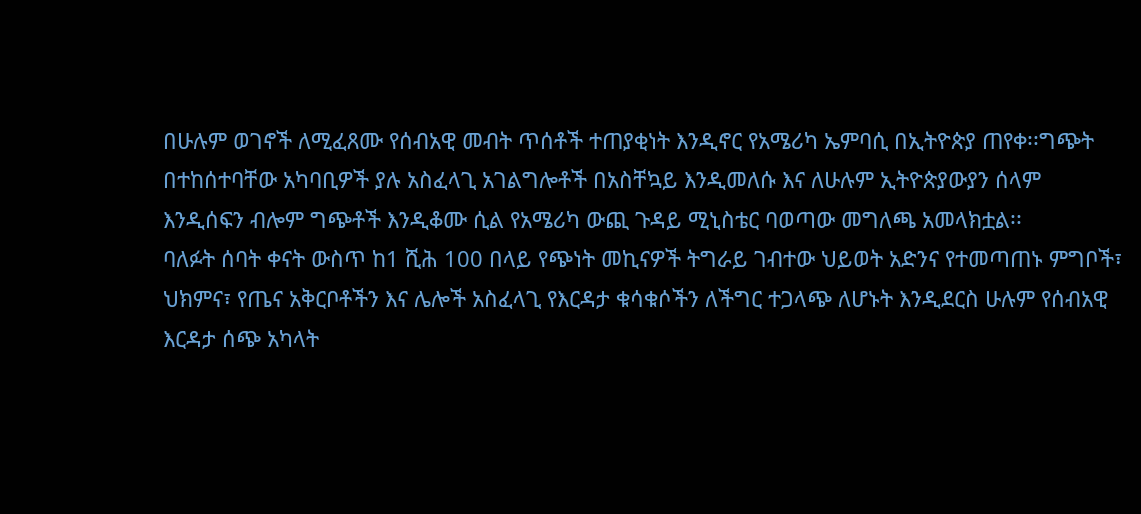በሁሉም ወገኖች ለሚፈጸሙ የሰብአዊ መብት ጥሰቶች ተጠያቂነት እንዲኖር የአሜሪካ ኤምባሲ በኢትዮጵያ ጠየቀ፡፡ግጭት በተከሰተባቸው አካባቢዎች ያሉ አስፈላጊ አገልግሎቶች በአስቸኳይ እንዲመለሱ እና ለሁሉም ኢትዮጵያውያን ሰላም እንዲሰፍን ብሎም ግጭቶች እንዲቆሙ ሲል የአሜሪካ ውጪ ጉዳይ ሚኒስቴር ባወጣው መግለጫ አመላክቷል፡፡
ባለፉት ሰባት ቀናት ውስጥ ከ1 ሺሕ 100 በላይ የጭነት መኪናዎች ትግራይ ገብተው ህይወት አድንና የተመጣጠኑ ምግቦች፣ ህክምና፣ የጤና አቅርቦቶችን እና ሌሎች አስፈላጊ የእርዳታ ቁሳቁሶችን ለችግር ተጋላጭ ለሆኑት እንዲደርስ ሁሉም የሰብአዊ እርዳታ ሰጭ አካላት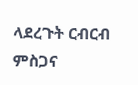ላደረጉት ርብርብ ምስጋና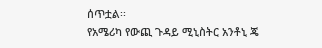ሰጥቷል፡፡
የአሜሪካ የውጪ ጉዳይ ሚኒስትር አንቶኒ ጄ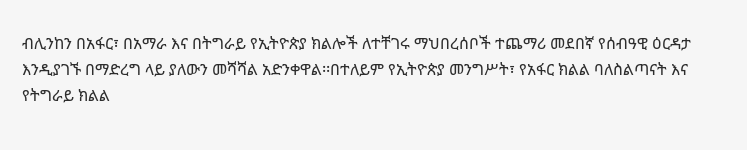ብሊንከን በአፋር፣ በአማራ እና በትግራይ የኢትዮጵያ ክልሎች ለተቸገሩ ማህበረሰቦች ተጨማሪ መደበኛ የሰብዓዊ ዕርዳታ እንዲያገኙ በማድረግ ላይ ያለውን መሻሻል አድንቀዋል፡፡በተለይም የኢትዮጵያ መንግሥት፣ የአፋር ክልል ባለስልጣናት እና የትግራይ ክልል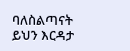ባለስልጣናት ይህን እርዳታ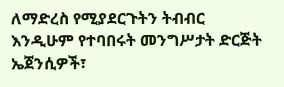ለማድረስ የሚያደርጉትን ትብብር እንዲሁም የተባበሩት መንግሥታት ድርጅት ኤጀንሲዎች፣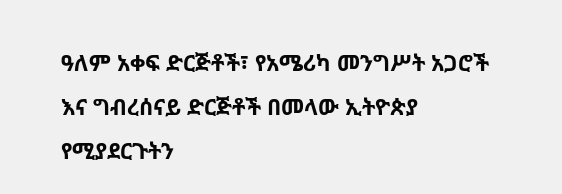ዓለም አቀፍ ድርጅቶች፣ የአሜሪካ መንግሥት አጋሮች እና ግብረሰናይ ድርጅቶች በመላው ኢትዮጵያ የሚያደርጉትን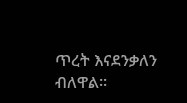ጥረት እናደንቃለን ብለዋል፡፡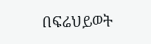በፍሬህይወት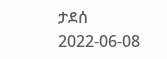ታደሰ
2022-06-08